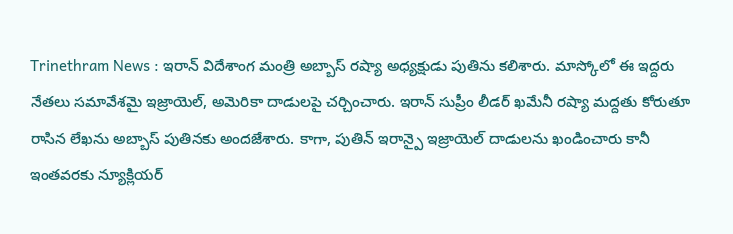Trinethram News : ఇరాన్ విదేశాంగ మంత్రి అబ్బాస్ రష్యా అధ్యక్షుడు పుతిను కలిశారు. మాస్కోలో ఈ ఇద్దరు నేతలు సమావేశమై ఇజ్రాయెల్, అమెరికా దాడులపై చర్చించారు. ఇరాన్ సుప్రీం లీడర్ ఖమేనీ రష్యా మద్దతు కోరుతూ రాసిన లేఖను అబ్బాస్ పుతినకు అందజేశారు. కాగా, పుతిన్ ఇరాన్పై ఇజ్రాయెల్ దాడులను ఖండించారు కానీ ఇంతవరకు న్యూక్లియర్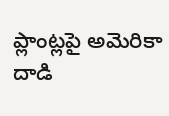ప్లాంట్లపై అమెరికా దాడి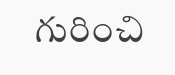గురించి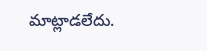మాట్లాడలేదు.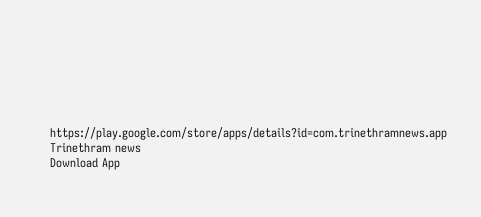https://play.google.com/store/apps/details?id=com.trinethramnews.app
Trinethram news
Download App